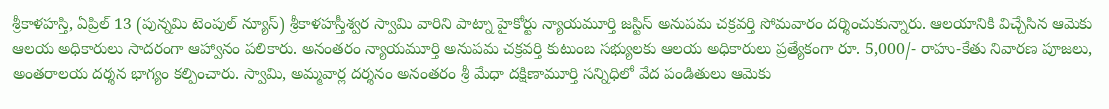శ్రీకాళహస్తి, ఏప్రిల్ 13 (పున్నమి టెంపుల్ న్యూస్) శ్రీకాళహస్తీశ్వర స్వామి వారిని పాట్నా హైకోర్టు న్యాయమూర్తి జస్టిస్ అనుపమ చక్రవర్తి సోమవారం దర్శించుకున్నారు. ఆలయానికి విచ్చేసిన ఆమెకు ఆలయ అధికారులు సాదరంగా ఆహ్వానం పలికారు. అనంతరం న్యాయమూర్తి అనుపమ చక్రవర్తి కుటుంబ సభ్యులకు ఆలయ అధికారులు ప్రత్యేకంగా రూ. 5,000/- రాహు-కేతు నివారణ పూజలు, అంతరాలయ దర్శన భాగ్యం కల్పించారు. స్వామి, అమ్మవార్ల దర్శనం అనంతరం శ్రీ మేధా దక్షిణామూర్తి సన్నిధిలో వేద పండితులు ఆమెకు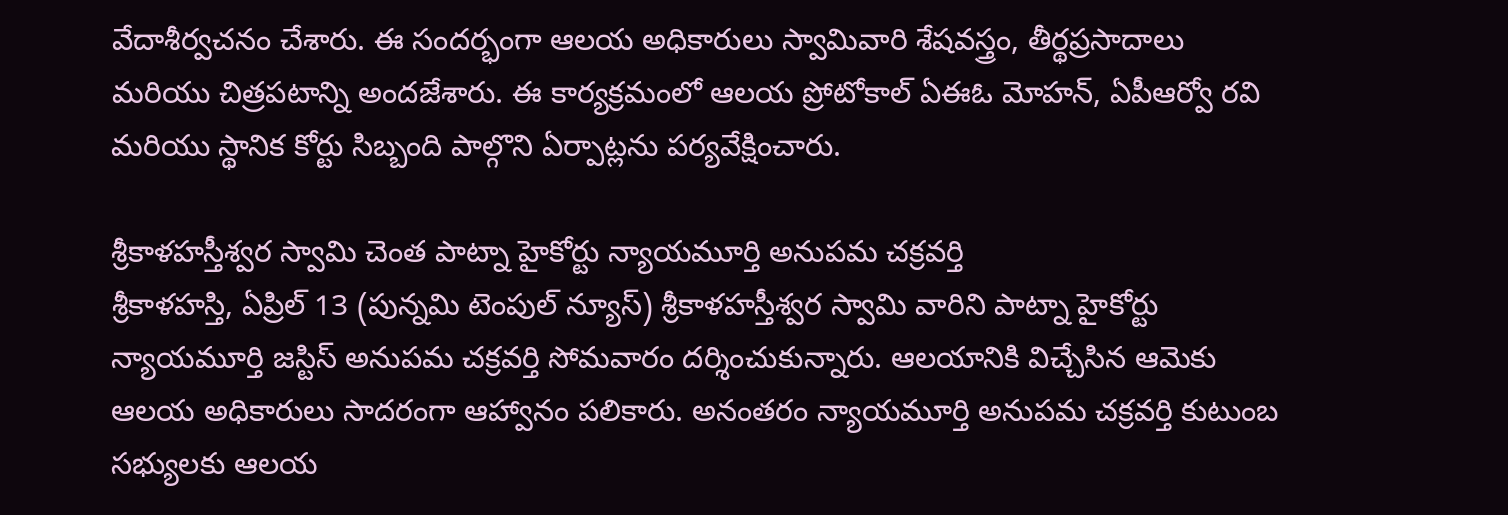వేదాశీర్వచనం చేశారు. ఈ సందర్భంగా ఆలయ అధికారులు స్వామివారి శేషవస్త్రం, తీర్థప్రసాదాలు మరియు చిత్రపటాన్ని అందజేశారు. ఈ కార్యక్రమంలో ఆలయ ప్రోటోకాల్ ఏఈఓ మోహన్, ఏపీఆర్వో రవి మరియు స్థానిక కోర్టు సిబ్బంది పాల్గొని ఏర్పాట్లను పర్యవేక్షించారు.

శ్రీకాళహస్తీశ్వర స్వామి చెంత పాట్నా హైకోర్టు న్యాయమూర్తి అనుపమ చక్రవర్తి
శ్రీకాళహస్తి, ఏప్రిల్ 13 (పున్నమి టెంపుల్ న్యూస్) శ్రీకాళహస్తీశ్వర స్వామి వారిని పాట్నా హైకోర్టు న్యాయమూర్తి జస్టిస్ అనుపమ చక్రవర్తి సోమవారం దర్శించుకున్నారు. ఆలయానికి విచ్చేసిన ఆమెకు ఆలయ అధికారులు సాదరంగా ఆహ్వానం పలికారు. అనంతరం న్యాయమూర్తి అనుపమ చక్రవర్తి కుటుంబ సభ్యులకు ఆలయ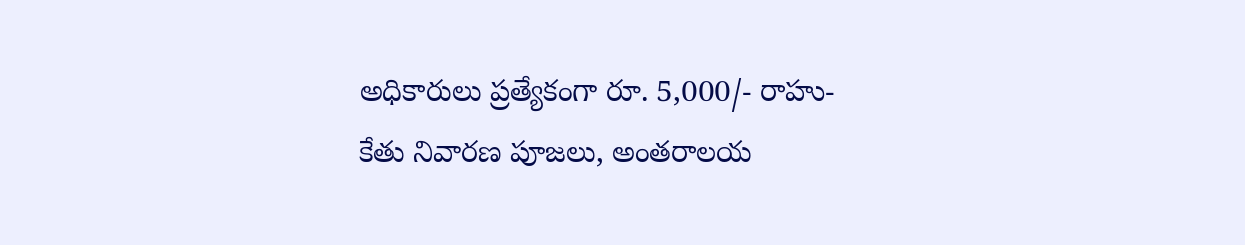అధికారులు ప్రత్యేకంగా రూ. 5,000/- రాహు-కేతు నివారణ పూజలు, అంతరాలయ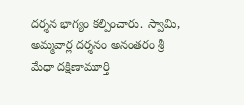దర్శన భాగ్యం కల్పించారు. స్వామి, అమ్మవార్ల దర్శనం అనంతరం శ్రీ మేధా దక్షిణామూర్తి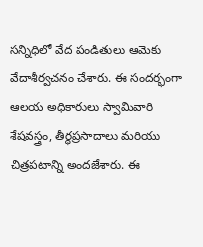సన్నిధిలో వేద పండితులు ఆమెకు వేదాశీర్వచనం చేశారు. ఈ సందర్భంగా ఆలయ అధికారులు స్వామివారి శేషవస్త్రం, తీర్థప్రసాదాలు మరియు చిత్రపటాన్ని అందజేశారు. ఈ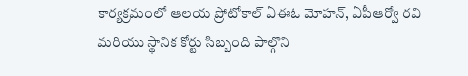కార్యక్రమంలో ఆలయ ప్రోటోకాల్ ఏఈఓ మోహన్, ఏపీఆర్వో రవి మరియు స్థానిక కోర్టు సిబ్బంది పాల్గొని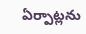ఏర్పాట్లను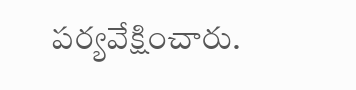పర్యవేక్షించారు.